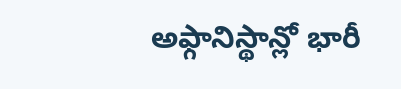అఫ్గానిస్థాన్లో భారీ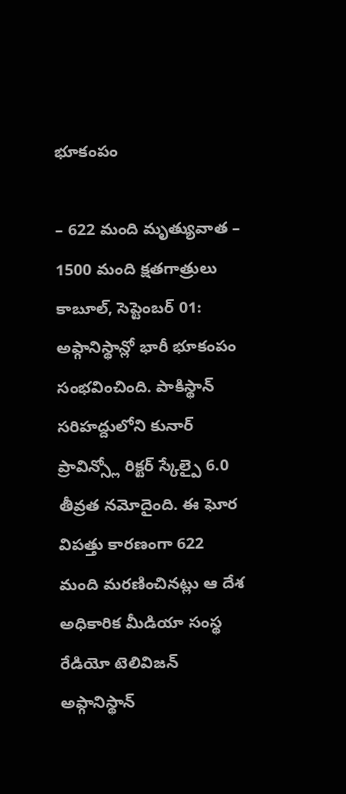భూకంపం

– 622 మంది మృత్యువాత – 1500 మంది క్షతగాత్రులు కాబూల్, సెప్టెంబర్ 01: అఫ్గానిస్థాన్లో భారీ భూకంపం సంభవించింది. పాకిస్థాన్ సరిహద్దులోని కునార్ ప్రావిన్స్లో రిక్టర్ స్కేల్పై 6.0 తీవ్రత నమోదైంది. ఈ ఘోర విపత్తు కారణంగా 622 మంది మరణించినట్లు ఆ దేశ అధికారిక మీడియా సంస్థ రేడియో టెలివిజన్ అఫ్గానిస్థాన్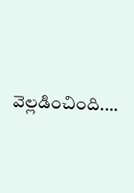వెల్లడించింది.…